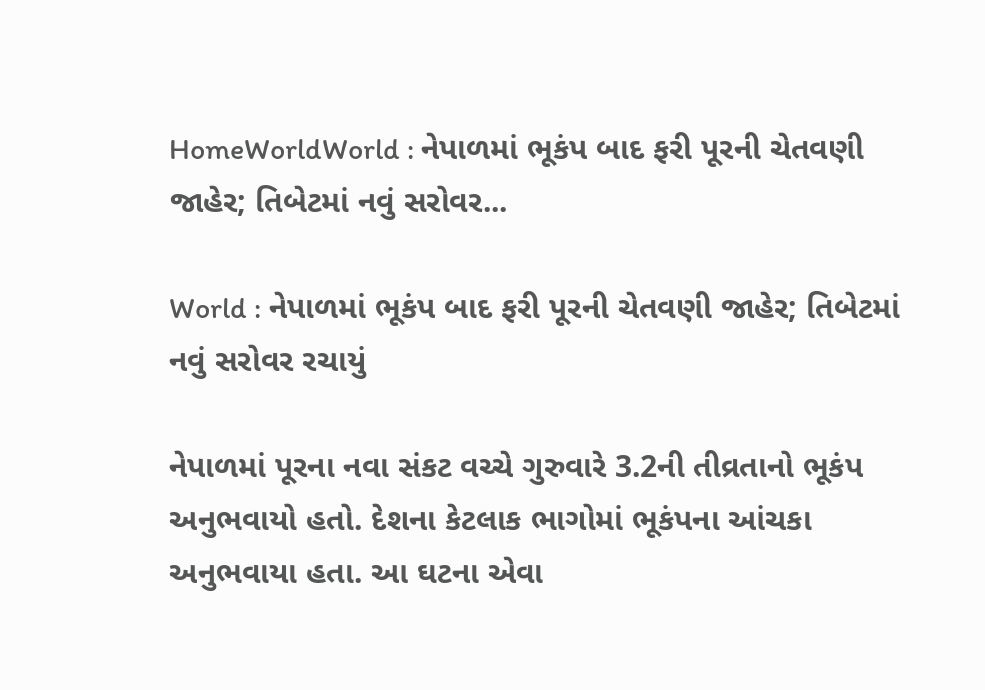HomeWorldWorld : નેપાળમાં ભૂકંપ બાદ ફરી પૂરની ચેતવણી જાહેર; તિબેટમાં નવું સરોવર...

World : નેપાળમાં ભૂકંપ બાદ ફરી પૂરની ચેતવણી જાહેર; તિબેટમાં નવું સરોવર રચાયું

નેપાળમાં પૂરના નવા સંકટ વચ્ચે ગુરુવારે 3.2ની તીવ્રતાનો ભૂકંપ અનુભવાયો હતો. દેશના કેટલાક ભાગોમાં ભૂકંપના આંચકા અનુભવાયા હતા. આ ઘટના એવા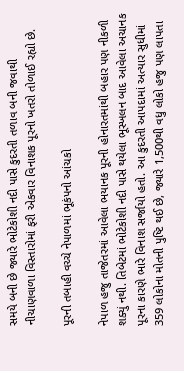સમયે બની છે જ્યારે ભોટેકોશી નદી પાસે કુદરતી તળાવ બની જવાથી નીચાણવાળા વિસ્તારોમાં ફરી એકવાર વિનાશક પૂરનો ખતરો તોળાઈ રહ્યો છે.

પૂરની તબાહી વચ્ચે નેપાળમાં ભૂકંપનો આંચકો

નેપાળ હજુ તાજેતરમાં આવેલા ભયાનક પૂરની હોનારતમાંથી બહાર પણ નીકળી શક્યું નથી. તિબેટમાં ભોટેકોશી નદી પાસે થયેલા ભૂસ્ખલન બાદ આવેલા અચાનક પૂરના કારણે ભારે વિનાશ સર્જાયો હતો. આ કુદરતી આપદામાં અત્યાર સુધીમાં 359 લોકોના મોતની પુષ્ટિ થઈ છે, જ્યારે 1,500થી વધુ લોકો હજુ પણ લાપતા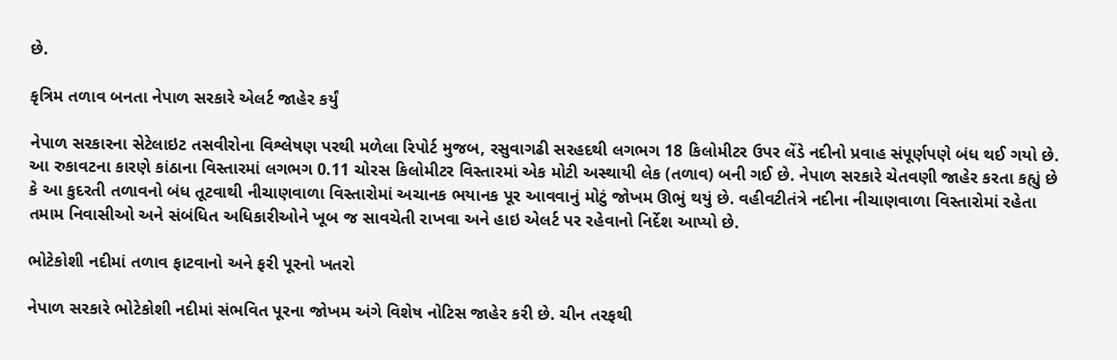છે.

કૃત્રિમ તળાવ બનતા નેપાળ સરકારે એલર્ટ જાહેર કર્યું

નેપાળ સરકારના સેટેલાઇટ તસવીરોના વિશ્લેષણ પરથી મળેલા રિપોર્ટ મુજબ, રસુવાગઢી સરહદથી લગભગ 18 કિલોમીટર ઉપર લેંડે નદીનો પ્રવાહ સંપૂર્ણપણે બંધ થઈ ગયો છે. આ રુકાવટના કારણે કાંઠાના વિસ્તારમાં લગભગ 0.11 ચોરસ કિલોમીટર વિસ્તારમાં એક મોટી અસ્થાયી લેક (તળાવ) બની ગઈ છે. નેપાળ સરકારે ચેતવણી જાહેર કરતા કહ્યું છે કે આ કુદરતી તળાવનો બંધ તૂટવાથી નીચાણવાળા વિસ્તારોમાં અચાનક ભયાનક પૂર આવવાનું મોટું જોખમ ઊભું થયું છે. વહીવટીતંત્રે નદીના નીચાણવાળા વિસ્તારોમાં રહેતા તમામ નિવાસીઓ અને સંબંધિત અધિકારીઓને ખૂબ જ સાવચેતી રાખવા અને હાઇ એલર્ટ પર રહેવાનો નિર્દેશ આપ્યો છે.

ભોટેકોશી નદીમાં તળાવ ફાટવાનો અને ફરી પૂરનો ખતરો

નેપાળ સરકારે ભોટેકોશી નદીમાં સંભવિત પૂરના જોખમ અંગે વિશેષ નોટિસ જાહેર કરી છે. ચીન તરફથી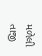મળેલી તાજી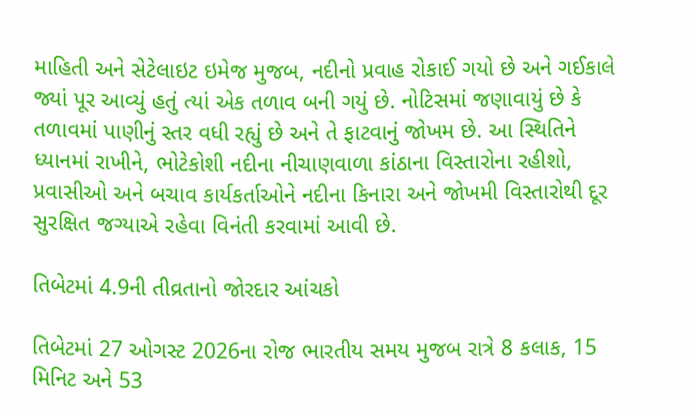માહિતી અને સેટેલાઇટ ઇમેજ મુજબ, નદીનો પ્રવાહ રોકાઈ ગયો છે અને ગઈકાલે જ્યાં પૂર આવ્યું હતું ત્યાં એક તળાવ બની ગયું છે. નોટિસમાં જણાવાયું છે કે તળાવમાં પાણીનું સ્તર વધી રહ્યું છે અને તે ફાટવાનું જોખમ છે. આ સ્થિતિને ધ્યાનમાં રાખીને, ભોટેકોશી નદીના નીચાણવાળા કાંઠાના વિસ્તારોના રહીશો, પ્રવાસીઓ અને બચાવ કાર્યકર્તાઓને નદીના કિનારા અને જોખમી વિસ્તારોથી દૂર સુરક્ષિત જગ્યાએ રહેવા વિનંતી કરવામાં આવી છે.

તિબેટમાં 4.9ની તીવ્રતાનો જોરદાર આંચકો

તિબેટમાં 27 ઓગસ્ટ 2026ના રોજ ભારતીય સમય મુજબ રાત્રે 8 કલાક, 15 મિનિટ અને 53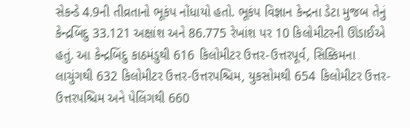સેકન્ડે 4.9ની તીવ્રતાનો ભૂકંપ નોંધાયો હતો. ભૂકંપ વિજ્ઞાન કેન્દ્રના ડેટા મુજબ તેનું કેન્દ્રબિંદુ 33.121 અક્ષાંશ અને 86.775 રેખાંશ પર 10 કિલોમીટરની ઊંડાઈએ હતું. આ કેન્દ્રબિંદુ કાઠમંડુથી 616 કિલોમીટર ઉત્તર-ઉત્તરપૂર્વ, સિક્કિમના લાચુંગથી 632 કિલોમીટર ઉત્તર-ઉત્તરપશ્ચિમ, યુકસોમથી 654 કિલોમીટર ઉત્તર-ઉત્તરપશ્ચિમ અને પેલિંગથી 660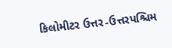કિલોમીટર ઉત્તર-ઉત્તરપશ્ચિમ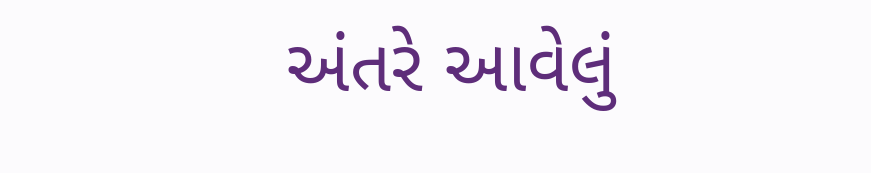અંતરે આવેલું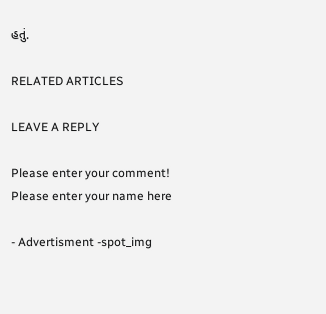હતું.

RELATED ARTICLES

LEAVE A REPLY

Please enter your comment!
Please enter your name here

- Advertisment -spot_img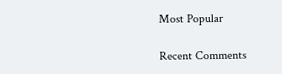Most Popular

Recent Comments